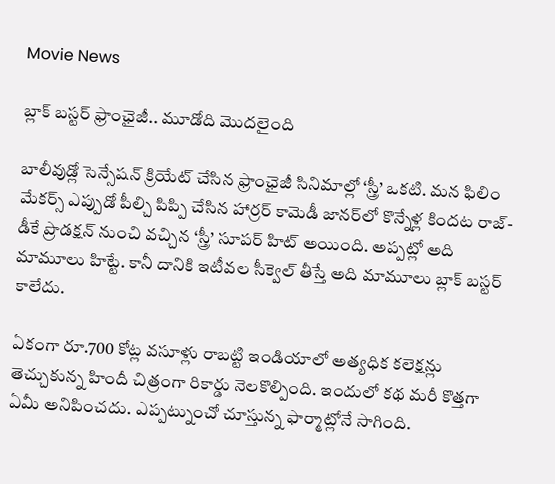Movie News

బ్లాక్ బస్టర్ ఫ్రాంఛైజీ.. మూడోది మొదలైంది

బాలీవుడ్లో సెన్సేషన్ క్రియేట్ చేసిన ఫ్రాంఛైజీ సినిమాల్లో ‘స్త్రీ’ ఒకటి. మన ఫిలిం మేకర్స్ ఎప్పుడో పీల్చి పిప్పి చేసిన హార్రర్ కామెడీ జానర్‌లో కొన్నేళ్ల కిందట రాజ్-డీకే ప్రొడక్షన్ నుంచి వచ్చిన ‘స్త్రీ’ సూపర్ హిట్ అయింది. అప్పట్లో అది మామూలు హిట్టే. కానీ దానికి ఇటీవల సీక్వెల్ తీస్తే అది మామూలు బ్లాక్ బస్టర్ కాలేదు.

ఏకంగా రూ.700 కోట్ల వసూళ్లు రాబట్టి ఇండియాలో అత్యధిక కలెక్షన్లు తెచ్చుకున్న హిందీ చిత్రంగా రికార్డు నెలకొల్పింది. ఇందులో కథ మరీ కొత్తగా ఏమీ అనిపించదు. ఎప్పట్నుంచో చూస్తున్న ఫార్మాట్లోనే సాగింది.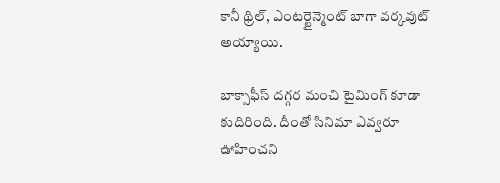కానీ థ్రిల్, ఎంటర్టైన్మెంట్ బాగా వర్కవుట్ అయ్యాయి.

బాక్సాఫీస్ దగ్గర మంచి టైమింగ్ కూడా కుదిరింది. దీంతో సినిమా ఎవ్వరూ ఊహించని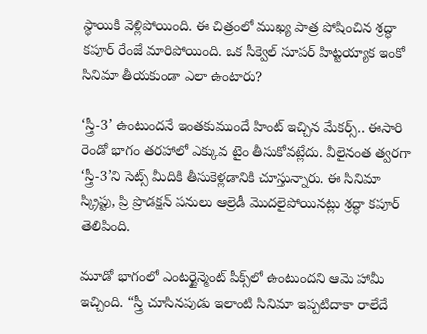స్థాయికి వెళ్లిపోయింది. ఈ చిత్రంలో ముఖ్య పాత్ర పోషించిన శ్రద్ధా కపూర్ రేంజే మారిపోయింది. ఒక సీక్వెల్ సూపర్ హిట్టయ్యాక ఇంకో సినిమా తీయకుండా ఎలా ఉంటారు?

‘స్త్రీ-3’ ఉంటుందనే ఇంతకుముందే హింట్ ఇచ్చిన మేకర్స్.. ఈసారి రెండో భాగం తరహాలో ఎక్కువ టైం తీసుకోవట్లేదు. వీలైనంత త్వరగా ‘స్త్రీ-3’ని సెట్స్ మీదికి తీసుకెళ్లడానికి చూస్తున్నారు. ఈ సినిమా స్క్రిప్టు, ప్రి ప్రొడక్షన్ పనులు ఆల్రెడీ మొదలైపోయినట్లు శ్రద్ధా కపూర్ తెలిపింది.

మూడో భాగంలో ఎంటర్టైన్మెంట్ పీక్స్‌లో ఉంటుందని ఆమె హామీ ఇచ్చింది. “స్త్రీ చూసినపుడు ఇలాంటి సినిమా ఇప్పటిదాకా రాలేదే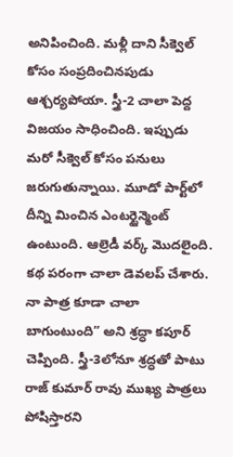అనిపించింది. మళ్లీ దాని సీక్వెల్ కోసం సంప్రదించినపుడు ఆశ్చర్యపోయా. స్త్రీ-2 చాలా పెద్ద విజయం సాధించింది. ఇప్పుడు మరో సీక్వెల్‌ కోసం పనులు జరుగుతున్నాయి. మూడో పార్ట్‌లో దీన్ని మించిన ఎంటర్టైన్మెంట్ ఉంటుంది. ఆల్రెడీ వర్క్ మొదలైంది. కథ పరంగా చాలా డెవలప్ చేశారు. నా పాత్ర కూడా చాలా బాగుంటుంది” అని శ్రద్ధా కపూర్ చెప్పింది. స్త్రీ-3లోనూ శ్రద్ధతో పాటు రాజ్ కుమార్ రావు ముఖ్య పాత్రలు పోషిస్తారని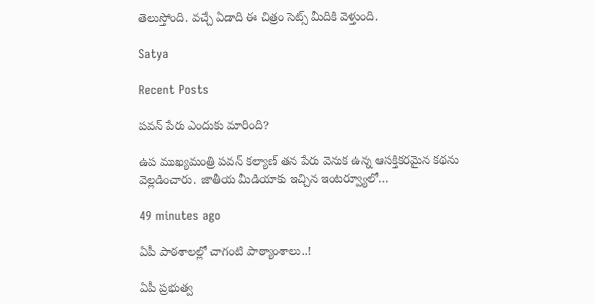తెలుస్తోంది. వచ్చే ఏడాది ఈ చిత్రం సెట్స్ మీదికి వెళ్తుంది.

Satya

Recent Posts

పవన్ పేరు ఎందుకు మారింది?

ఉప ముఖ్యమంత్రి పవన్ కల్యాణ్ తన పేరు వెనుక ఉన్న ఆసక్తికరమైన కథను వెల్లడించారు. జాతీయ మీడియాకు ఇచ్చిన ఇంటర్వ్యూలో…

49 minutes ago

ఏపీ పాఠ‌శాల‌ల్లో చాగంటి పాఠ్యాంశాలు..!

ఏపీ ప్ర‌భుత్వ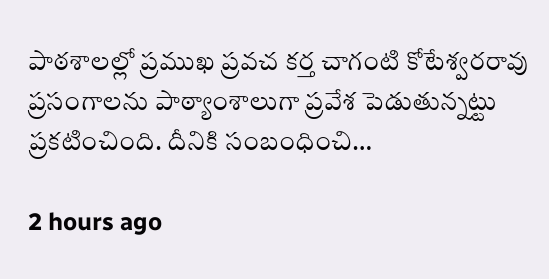పాఠ‌శాల‌ల్లో ప్ర‌ముఖ ప్ర‌వ‌చ క‌ర్త చాగంటి కోటేశ్వ‌ర‌రావు ప్ర‌సంగాల‌ను పాఠ్యాంశాలుగా ప్ర‌వేశ పెడుతున్నట్టు ప్ర‌క‌టించింది. దీనికి సంబంధించి…

2 hours ago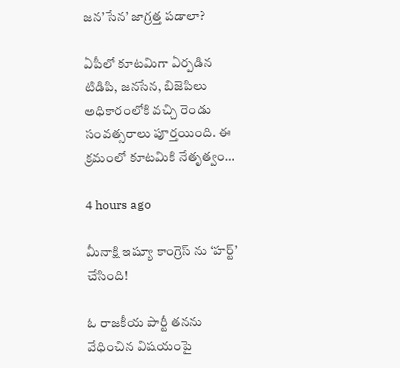జ‌న‌’సేన’ జాగ్ర‌త్త ప‌డాలా?

ఏపీలో కూటమిగా ఏర్పడిన టిడిపి, జనసేన, బిజెపిలు అధికారంలోకి వచ్చి రెండు సంవత్సరాలు పూర్తయింది. ఈ క్రమంలో కూటమికి నేతృత్వం…

4 hours ago

మీనాక్షి ఇష్యూ కాంగ్రెస్ ను ‘హర్ట్’ చేసింది!

ఓ రాజకీయ పార్టీ తనను వేధించిన విషయంపై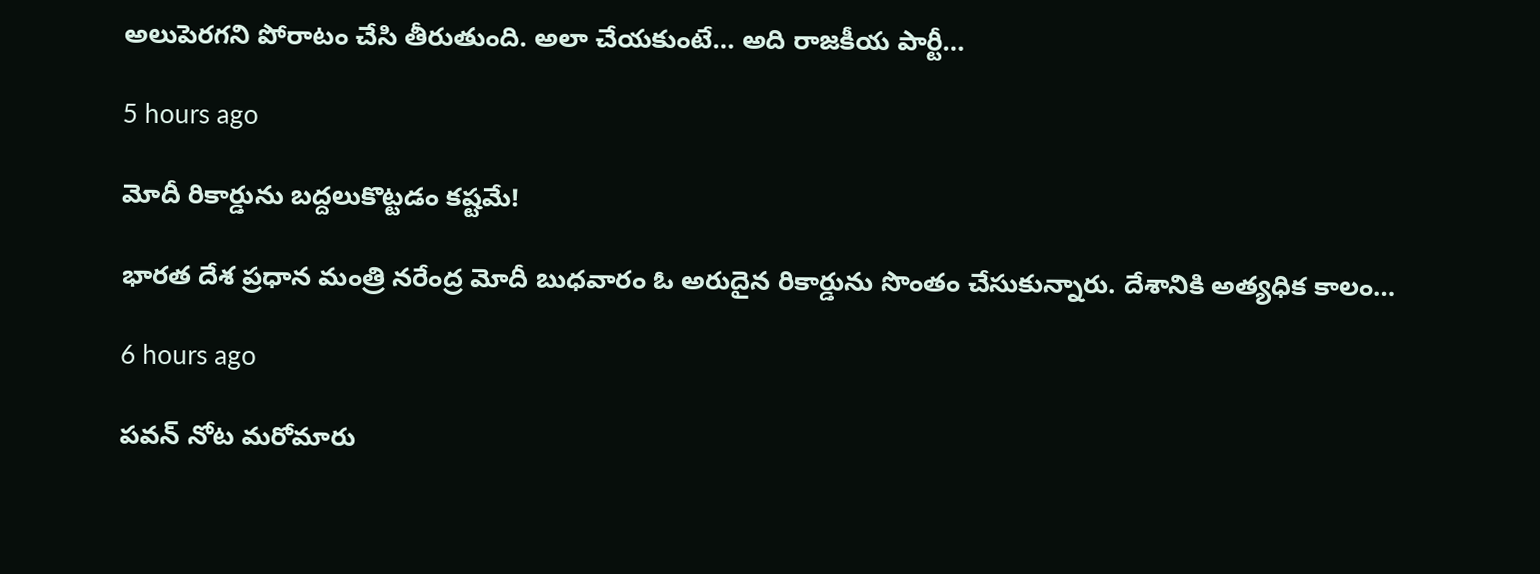అలుపెరగని పోరాటం చేసి తీరుతుంది. అలా చేయకుంటే… అది రాజకీయ పార్టీ…

5 hours ago

మోదీ రికార్డును బద్దలుకొట్టడం కష్టమే!

భారత దేశ ప్రధాన మంత్రి నరేంద్ర మోదీ బుధవారం ఓ అరుదైన రికార్డును సొంతం చేసుకున్నారు. దేశానికి అత్యధిక కాలం…

6 hours ago

పవన్ నోట మరోమారు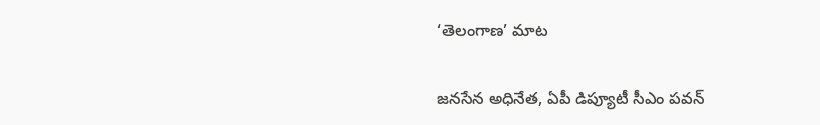‘తెలంగాణ’ మాట

జనసేన అధినేత, ఏపీ డిప్యూటీ సీఎం పవన్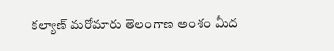కల్యాణ్ మరోమారు తెలంగాణ అంశం మీద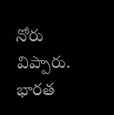నోరు విప్పారు. భారత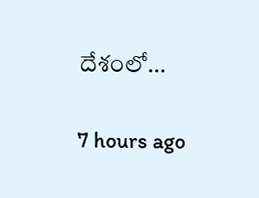దేశంలో…

7 hours ago